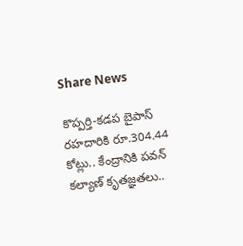Share News

కొప్పర్తి-కడప బైపాస్ రహదారికి రూ.304.44 కోట్లు.. కేంద్రానికి పవన్ కల్యాణ్ కృతజ్ఞతలు..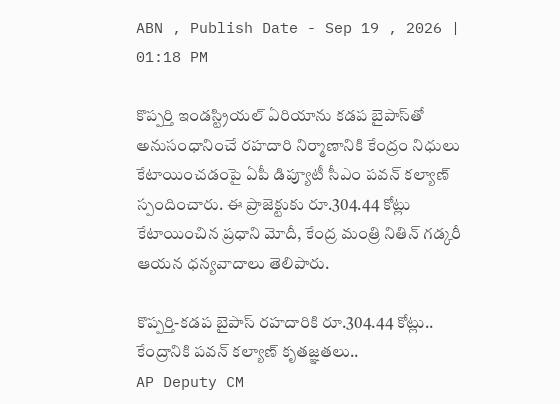ABN , Publish Date - Sep 19 , 2026 | 01:18 PM

కొప్పర్తి ఇండస్ట్రియల్ ఏరియాను కడప బైపాస్‌తో అనుసంధానించే రహదారి నిర్మాణానికి కేంద్రం నిధులు కేటాయించడంపై ఏపీ డిప్యూటీ సీఎం పవన్ కల్యాణ్ స్పందించారు. ఈ ప్రాజెక్టుకు రూ.304.44 కోట్లు కేటాయించిన ప్రధాని మోదీ, కేంద్ర మంత్రి నితిన్ గడ్కరీ ఆయన ధన్యవాదాలు తెలిపారు.

కొప్పర్తి-కడప బైపాస్ రహదారికి రూ.304.44 కోట్లు.. కేంద్రానికి పవన్ కల్యాణ్ కృతజ్ఞతలు..
AP Deputy CM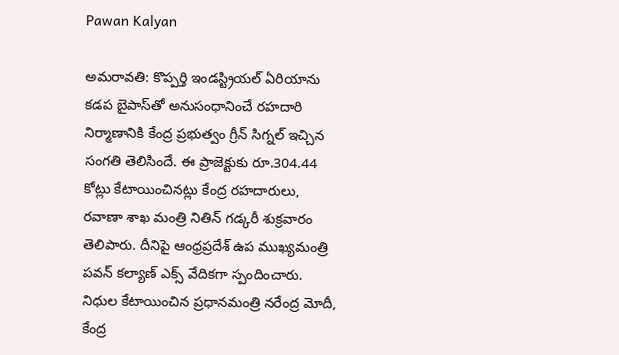Pawan Kalyan

అమరావతి: కొప్పర్తి ఇండస్ట్రియల్ ఏరియాను కడప బైపాస్‌తో అనుసంధానించే రహదారి నిర్మాణానికి కేంద్ర ప్రభుత్వం గ్రీన్ సిగ్నల్ ఇచ్చిన సంగతి తెలిసిందే. ఈ ప్రాజెక్టుకు రూ.304.44 కోట్లు కేటాయించినట్లు కేంద్ర రహదారులు, రవాణా శాఖ మంత్రి నితిన్ గడ్కరీ శుక్రవారం తెలిపారు. దీనిపై ఆంధ్రప్రదేశ్ ఉప ముఖ్యమంత్రి పవన్ కల్యాణ్ ఎక్స్ వేదికగా స్పందించారు. నిధుల కేటాయించిన ప్రధానమంత్రి నరేంద్ర మోదీ, కేంద్ర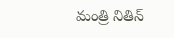మంత్రి నితిన్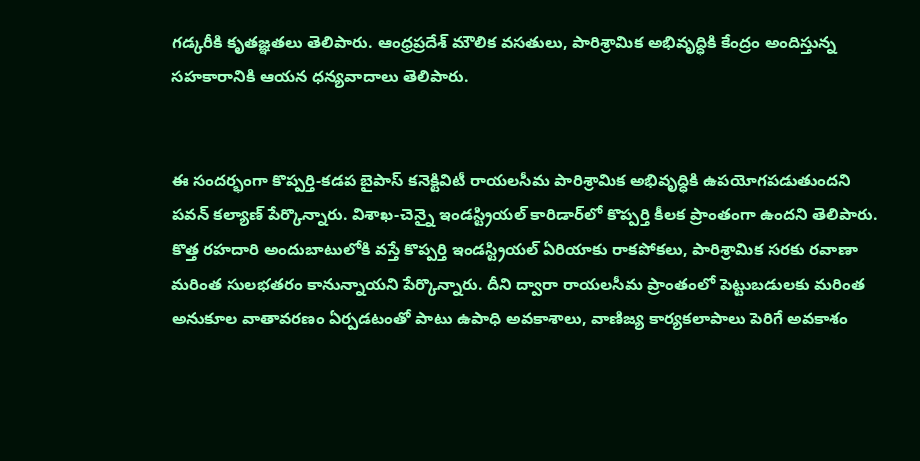గడ్కరీకి కృతజ్ఞతలు తెలిపారు. ఆంధ్రప్రదేశ్ మౌలిక వసతులు, పారిశ్రామిక అభివృద్ధికి కేంద్రం అందిస్తున్న సహకారానికి ఆయన ధన్యవాదాలు తెలిపారు.


ఈ సందర్భంగా కొప్పర్తి-కడప బైపాస్ కనెక్టివిటీ రాయలసీమ పారిశ్రామిక అభివృద్ధికి ఉపయోగపడుతుందని పవన్ కల్యాణ్ పేర్కొన్నారు. విశాఖ-చెన్నై ఇండస్ట్రియల్ కారిడార్‌లో కొప్పర్తి కీలక ప్రాంతంగా ఉందని తెలిపారు. కొత్త రహదారి అందుబాటులోకి వస్తే కొప్పర్తి ఇండస్ట్రియల్ ఏరియాకు రాకపోకలు, పారిశ్రామిక సరకు రవాణా మరింత సులభతరం కానున్నాయని పేర్కొన్నారు. దీని ద్వారా రాయలసీమ ప్రాంతంలో పెట్టుబడులకు మరింత అనుకూల వాతావరణం ఏర్పడటంతో పాటు ఉపాధి అవకాశాలు, వాణిజ్య కార్యకలాపాలు పెరిగే అవకాశం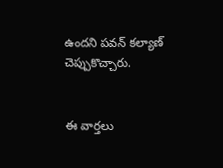ఉందని పవన్ కల్యాణ్ చెప్పుకొచ్చారు.


ఈ వార్తలు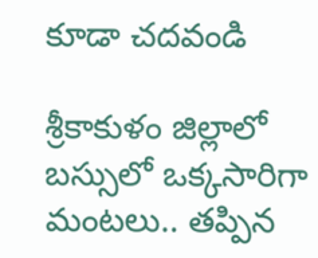కూడా చదవండి

శ్రీకాకుళం జిల్లాలో బస్సులో ఒక్కసారిగా మంటలు.. తప్పిన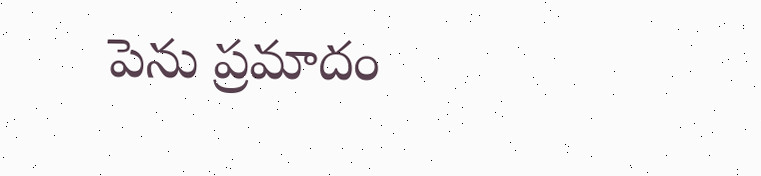పెను ప్రమాదం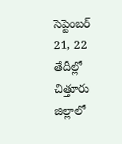సెప్టెంబర్ 21, 22 తేదీల్లో చిత్తూరు జిల్లాలో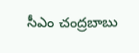సీఎం చంద్రబాబు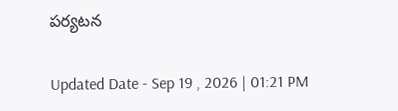పర్యటన

Updated Date - Sep 19 , 2026 | 01:21 PM